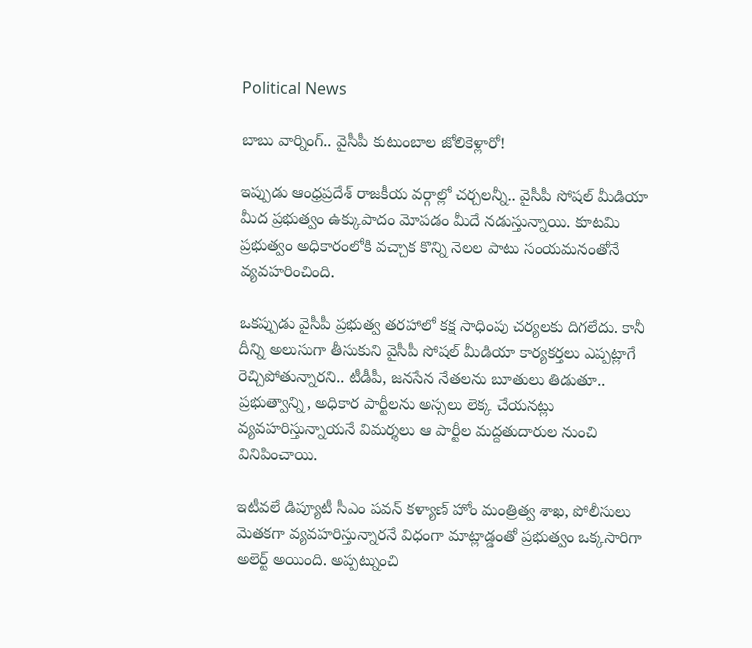Political News

బాబు వార్నింగ్.. వైసీపీ కుటుంబాల జోలికెళ్లారో!

ఇప్పుడు ఆంధ్రప్రదేశ్ రాజకీయ వర్గాల్లో చర్చలన్నీ.. వైసీపీ సోషల్ మీడియా మీద ప్రభుత్వం ఉక్కుపాదం మోపడం మీదే నడుస్తున్నాయి. కూటమి ప్రభుత్వం అధికారంలోకి వచ్చాక కొన్ని నెలల పాటు సంయమనంతోనే వ్యవహరించింది.

ఒకప్పుడు వైసీపీ ప్రభుత్వ తరహాలో కక్ష సాధింపు చర్యలకు దిగలేదు. కానీ దీన్ని అలుసుగా తీసుకుని వైసీపీ సోషల్ మీడియా కార్యకర్తలు ఎప్పట్లాగే రెచ్చిపోతున్నారని.. టీడీపీ, జనసేన నేతలను బూతులు తిడుతూ.. ప్రభుత్వాన్ని, అధికార పార్టీలను అస్సలు లెక్క చేయనట్లు వ్యవహరిస్తున్నాయనే విమర్శలు ఆ పార్టీల మద్దతుదారుల నుంచి వినిపించాయి.

ఇటీవలే డిప్యూటీ సీఎం పవన్ కళ్యాణ్ హోం మంత్రిత్వ శాఖ, పోలీసులు మెతకగా వ్యవహరిస్తున్నారనే విధంగా మాట్లాడ్డంతో ప్రభుత్వం ఒక్కసారిగా అలెర్ట్ అయింది. అప్పట్నుంచి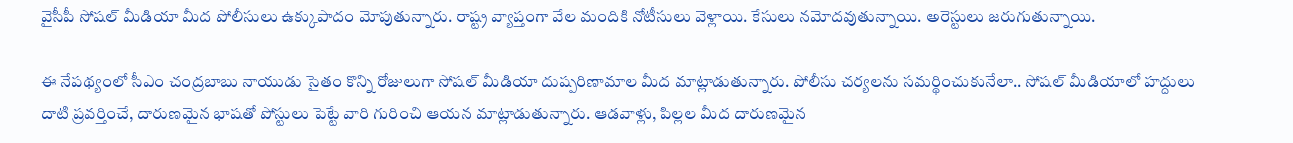వైసీపీ సోషల్ మీడియా మీద పోలీసులు ఉక్కుపాదం మోపుతున్నారు. రాష్ట్ర వ్యాప్తంగా వేల మందికి నోటీసులు వెళ్లాయి. కేసులు నమోదవుతున్నాయి. అరెస్టులు జరుగుతున్నాయి.

ఈ నేపథ్యంలో సీఎం చంద్రబాబు నాయుడు సైతం కొన్ని రోజులుగా సోషల్ మీడియా దుష్పరిణామాల మీద మాట్లాడుతున్నారు. పోలీసు చర్యలను సమర్థించుకునేలా.. సోషల్ మీడియాలో హద్దులు దాటి ప్రవర్తించే, దారుణమైన భాషతో పోస్టులు పెట్టే వారి గురించి ఆయన మాట్లాడుతున్నారు. ఆడవాళ్లు, పిల్లల మీద దారుణమైన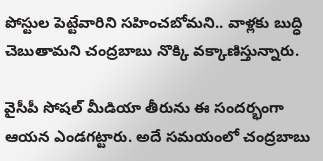పోస్టుల పెట్టేవారిని సహించబోమని.. వాళ్లకు బుద్ధి చెబుతామని చంద్రబాబు నొక్కి వక్కాణిస్తున్నారు.

వైసీపీ సోషల్ మీడియా తీరును ఈ సందర్భంగా ఆయన ఎండగట్టారు. అదే సమయంలో చంద్రబాబు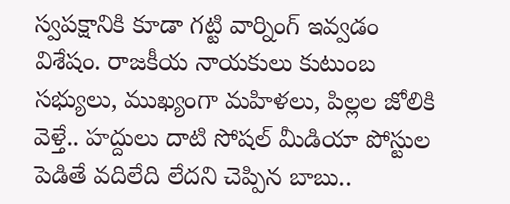స్వపక్షానికి కూడా గట్టి వార్నింగ్ ఇవ్వడం విశేషం. రాజకీయ నాయకులు కుటుంబ సభ్యులు, ముఖ్యంగా మహిళలు, పిల్లల జోలికి వెళ్తే.. హద్దులు దాటి సోషల్ మీడియా పోస్టుల పెడితే వదిలేది లేదని చెప్పిన బాబు..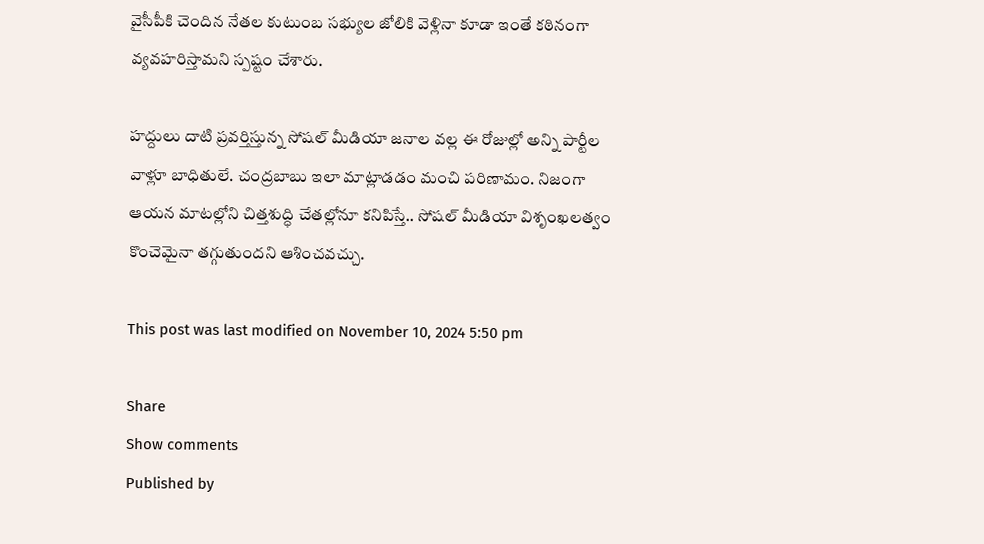వైసీపీకి చెందిన నేతల కుటుంబ సభ్యుల జోలికి వెళ్లినా కూడా ఇంతే కఠినంగా వ్యవహరిస్తామని స్పష్టం చేశారు.

హద్దులు దాటి ప్రవర్తిస్తున్న సోషల్ మీడియా జనాల వల్ల ఈ రోజుల్లో అన్ని పార్టీల వాళ్లూ బాధితులే. చంద్రబాబు ఇలా మాట్లాడడం మంచి పరిణామం. నిజంగా ఆయన మాటల్లోని చిత్తశుద్ధి చేతల్లోనూ కనిపిస్తే.. సోషల్ మీడియా విశృంఖలత్వం కొంచెమైనా తగ్గుతుందని ఆశించవచ్చు.

This post was last modified on November 10, 2024 5:50 pm

Share
Show comments
Published by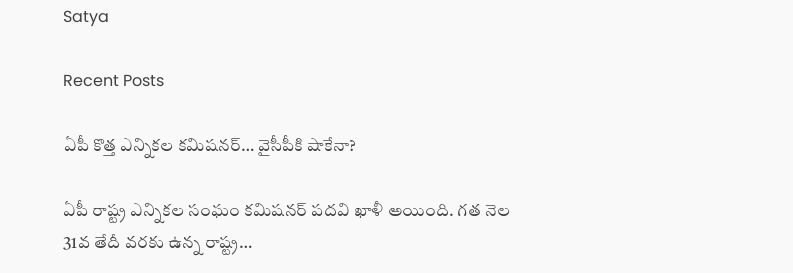Satya

Recent Posts

ఏపీ కొత్త ఎన్నిక‌ల క‌మిష‌న‌ర్‌… వైసీపీకి షాకేనా?

ఏపీ రాష్ట్ర ఎన్నిక‌ల సంఘం క‌మిష‌న‌ర్ ప‌ద‌వి ఖాళీ అయింది. గ‌త నెల 31వ తేదీ వ‌ర‌కు ఉన్న రాష్ట్ర…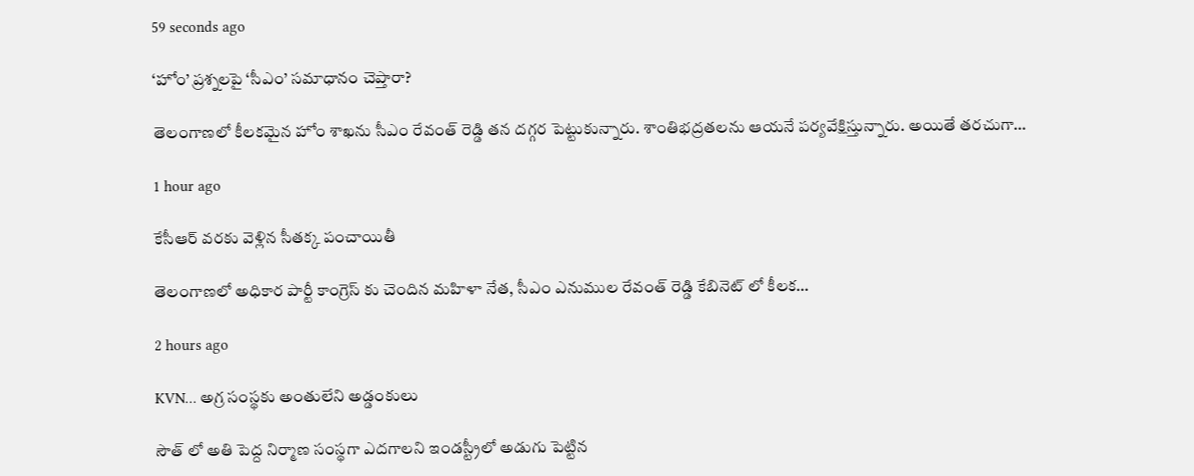59 seconds ago

‘హోం’ ప్రశ్నలపై ‘సీఎం’ సమాధానం చెప్తారా?

తెలంగాణలో కీలకమైన హోం శాఖను సీఎం రేవంత్ రెడ్డి తన దగ్గర పెట్టుకున్నారు. శాంతిభద్రతలను ఆయనే పర్యవేక్షిస్తున్నారు. అయితే తరచుగా…

1 hour ago

కేసీఆర్ వరకు వెళ్లిన సీతక్క పంచాయితీ

తెలంగాణలో అధికార పార్టీ కాంగ్రెస్ కు చెందిన మహిళా నేత, సీఎం ఎనుముల రేవంత్ రెడ్డి కేబినెట్ లో కీలక…

2 hours ago

KVN… అగ్ర సంస్థకు అంతులేని అడ్డంకులు

సౌత్ లో అతి పెద్ద నిర్మాణ సంస్థగా ఎదగాలని ఇండస్ట్రీలో అడుగు పెట్టిన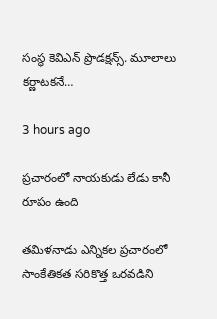సంస్థ కెవిఎన్ ప్రొడక్షన్స్. మూలాలు కర్ణాటకనే…

3 hours ago

ప్రచారంలో నాయకుడు లేడు కానీ రూపం ఉంది

తమిళనాడు ఎన్నికల ప్రచారంలో సాంకేతికత సరికొత్త ఒరవడిని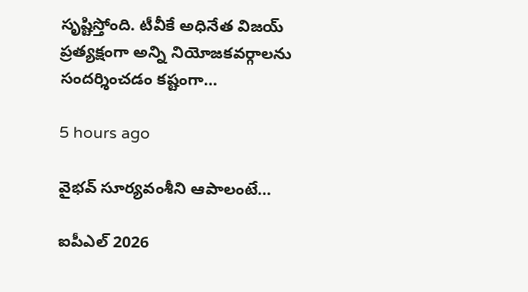సృష్టిస్తోంది. టీవీకే అధినేత విజయ్ ప్రత్యక్షంగా అన్ని నియోజకవర్గాలను సందర్శించడం కష్టంగా…

5 hours ago

వైభవ్ సూర్యవంశీని ఆపాలంటే…

ఐపీఎల్ 2026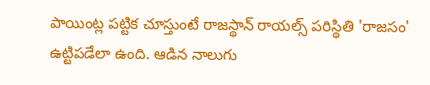పాయింట్ల పట్టిక చూస్తుంటే రాజస్థాన్ రాయల్స్ పరిస్థితి 'రాజసం' ఉట్టిపడేలా ఉంది. ఆడిన నాలుగు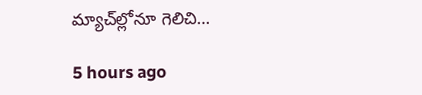మ్యాచ్‌ల్లోనూ గెలిచి…

5 hours ago